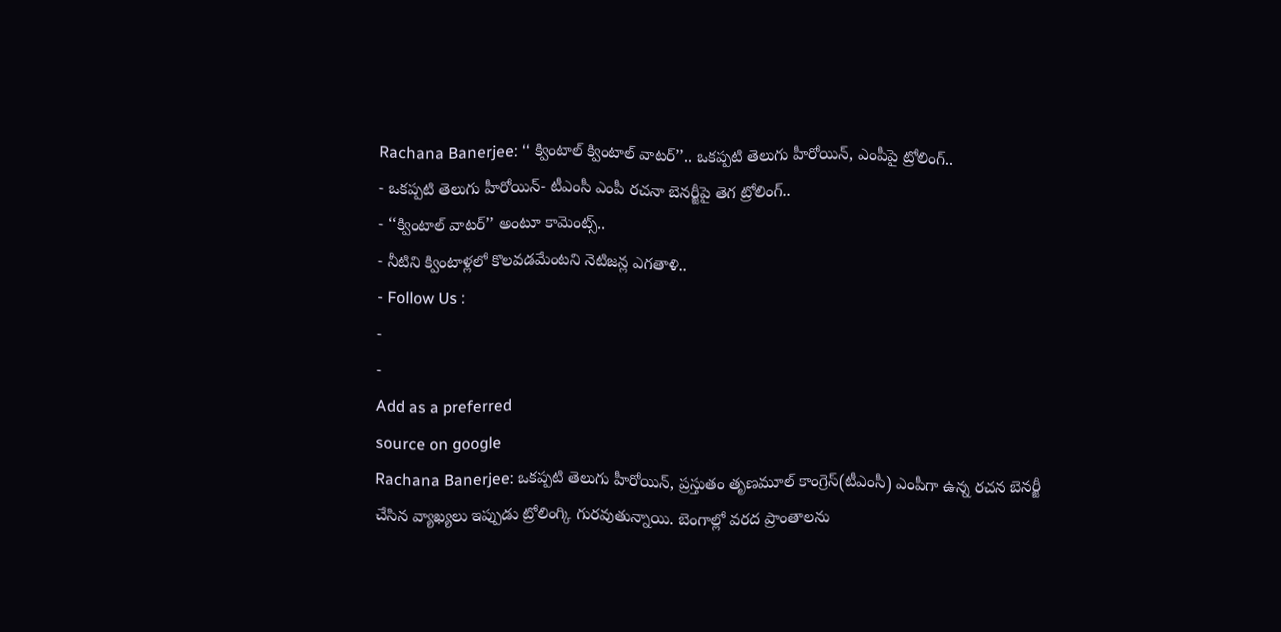Rachana Banerjee: ‘‘ క్వింటాల్ క్వింటాల్ వాటర్’’.. ఒకప్పటి తెలుగు హీరోయిన్, ఎంపీపై ట్రోలింగ్..
- ఒకప్పటి తెలుగు హీరోయిన్- టీఎంసీ ఎంపీ రచనా బెనర్జీపై తెగ ట్రోలింగ్..
- ‘‘క్వింటాల్ వాటర్’’ అంటూ కామెంట్స్..
- నీటిని క్వింటాళ్లలో కొలవడమేంటని నెటిజన్ల ఎగతాళి..
- Follow Us :
-
-
Add as a preferred
source on google
Rachana Banerjee: ఒకప్పటి తెలుగు హీరోయిన్, ప్రస్తుతం తృణమూల్ కాంగ్రెస్(టీఎంసీ) ఎంపీగా ఉన్న రచన బెనర్జీ చేసిన వ్యాఖ్యలు ఇప్పుడు ట్రోలింగ్కి గురవుతున్నాయి. బెంగాల్లో వరద ప్రాంతాలను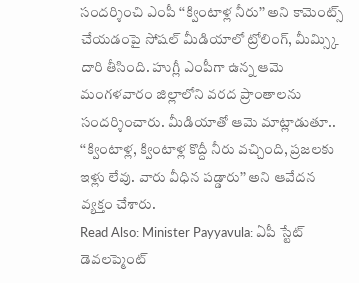సందర్శించి ఎంపీ ‘‘క్వింటాళ్ల నీరు’’ అని కామెంట్స్ చేయడంపై సోషల్ మీడియాలో ట్రోలింగ్, మీమ్స్కి దారి తీసింది. హుగ్లీ ఎంపీగా ఉన్న ఆమె మంగళవారం జిల్లాలోని వరద ప్రాంతాలను సందర్శించారు. మీడియాతో ఆమె మాట్లాడుతూ.. ‘‘క్వింటాళ్ల, క్వింటాళ్ల కొద్దీ నీరు వచ్చింది, ప్రజలకు ఇళ్లు లేవు. వారు వీధిన పడ్డారు’’ అని ఆవేదన వ్యక్తం చేశారు.
Read Also: Minister Payyavula: ఏపీ స్టేట్ డెవలప్మెంట్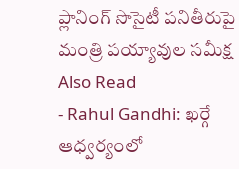ప్లానింగ్ సొసైటీ పనితీరుపై మంత్రి పయ్యావుల సమీక్ష
Also Read
- Rahul Gandhi: ఖర్గే ఆధ్వర్యంలో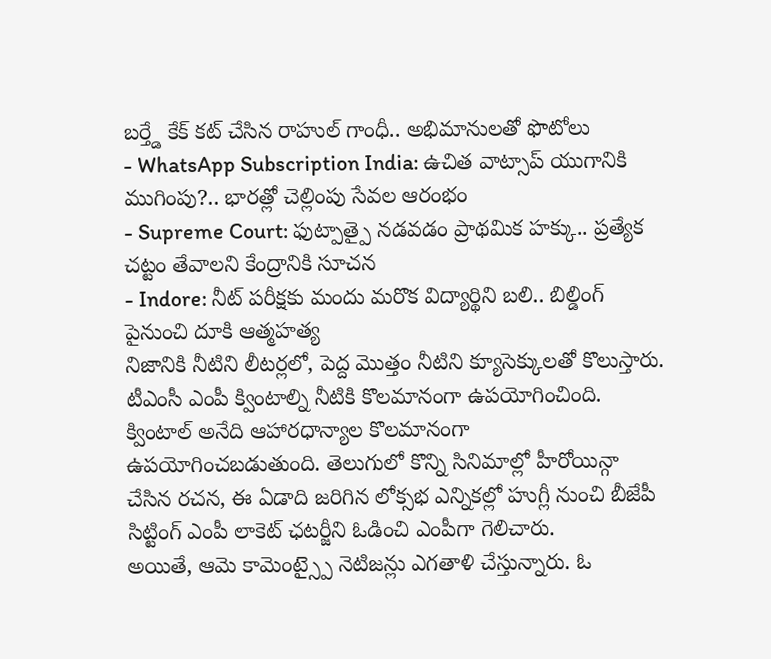బర్త్డే కేక్ కట్ చేసిన రాహుల్ గాంధీ.. అభిమానులతో ఫొటోలు
- WhatsApp Subscription India: ఉచిత వాట్సాప్ యుగానికి ముగింపు?.. భారత్లో చెల్లింపు సేవల ఆరంభం
- Supreme Court: ఫుట్పాత్పై నడవడం ప్రాథమిక హక్కు.. ప్రత్యేక చట్టం తేవాలని కేంద్రానికి సూచన
- Indore: నీట్ పరీక్షకు మందు మరొక విద్యార్థిని బలి.. బిల్డింగ్ పైనుంచి దూకి ఆత్మహత్య
నిజానికి నీటిని లీటర్లలో, పెద్ద మొత్తం నీటిని క్యూసెక్కులతో కొలుస్తారు. టీఎంసీ ఎంపీ క్వింటాల్ని నీటికి కొలమానంగా ఉపయోగించింది. క్వింటాల్ అనేది ఆహారధాన్యాల కొలమానంగా ఉపయోగించబడుతుంది. తెలుగులో కొన్ని సినిమాల్లో హీరోయిన్గా చేసిన రచన, ఈ ఏడాది జరిగిన లోక్సభ ఎన్నికల్లో హుగ్లీ నుంచి బీజేపీ సిట్టింగ్ ఎంపీ లాకెట్ ఛటర్జీని ఓడించి ఎంపీగా గెలిచారు.
అయితే, ఆమె కామెంట్స్పై నెటిజన్లు ఎగతాళి చేస్తున్నారు. ఓ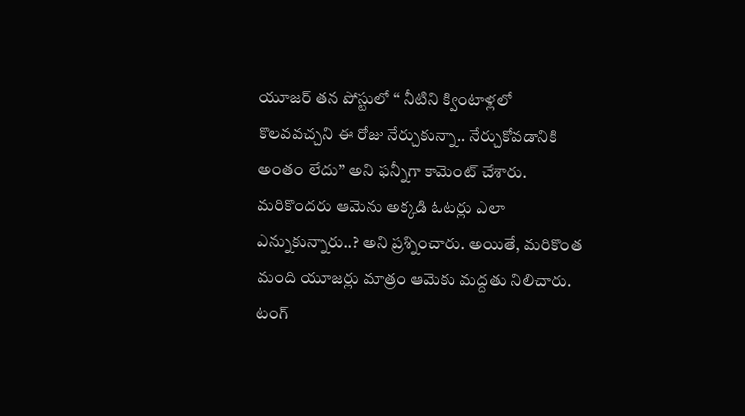యూజర్ తన పోస్టులో ‘‘ నీటిని క్వింటాళ్లలో కొలవవచ్చని ఈ రోజు నేర్చుకున్నా.. నేర్చుకోవడానికి అంతం లేదు’’ అని ఫన్నీగా కామెంట్ చేశారు. మరికొందరు ఆమెను అక్కడి ఓటర్లు ఎలా ఎన్నుకున్నారు..? అని ప్రశ్నించారు. అయితే, మరికొంత మంది యూజర్లు మాత్రం ఆమెకు మద్దతు నిలిచారు. టంగ్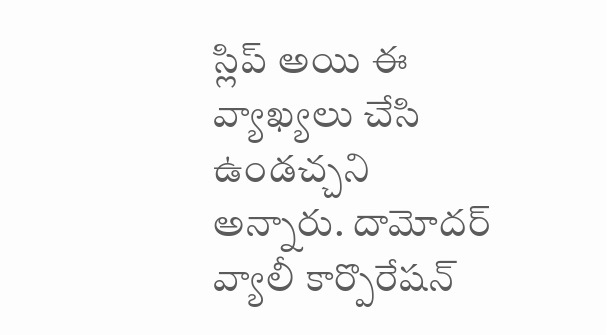స్లిప్ అయి ఈ వ్యాఖ్యలు చేసి ఉండచ్చని అన్నారు. దామోదర్ వ్యాలీ కార్పొరేషన్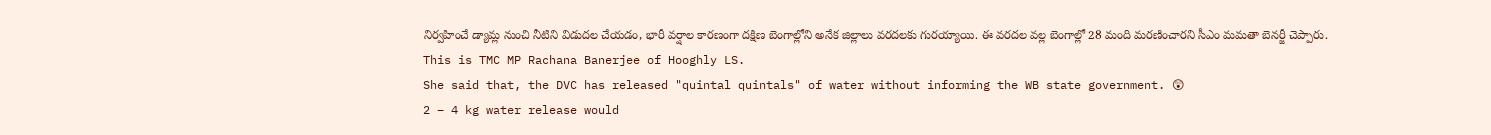నిర్వహించే డ్యామ్ల నుంచి నీటిని విడుదల చేయడం, భారీ వర్షాల కారణంగా దక్షిణ బెంగాల్లోని అనేక జిల్లాలు వరదలకు గురయ్యాయి. ఈ వరదల వల్ల బెంగాల్లో 28 మంది మరణించారని సీఎం మమతా బెనర్జీ చెప్పారు.
This is TMC MP Rachana Banerjee of Hooghly LS.
She said that, the DVC has released "quintal quintals" of water without informing the WB state government. 😲
2 – 4 kg water release would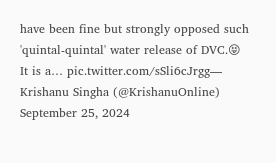have been fine but strongly opposed such 'quintal-quintal' water release of DVC.😝
It is a… pic.twitter.com/sSli6cJrgg— Krishanu Singha (@KrishanuOnline) September 25, 2024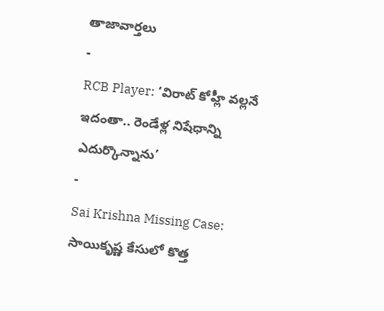తాజావార్తలు
-
RCB Player: ‘విరాట్ కోహ్లీ వల్లనే ఇదంతా.. రెండేళ్ల నిషేధాన్ని ఎదుర్కొన్నాను’
-
Sai Krishna Missing Case: సాయికృష్ణ కేసులో కొత్త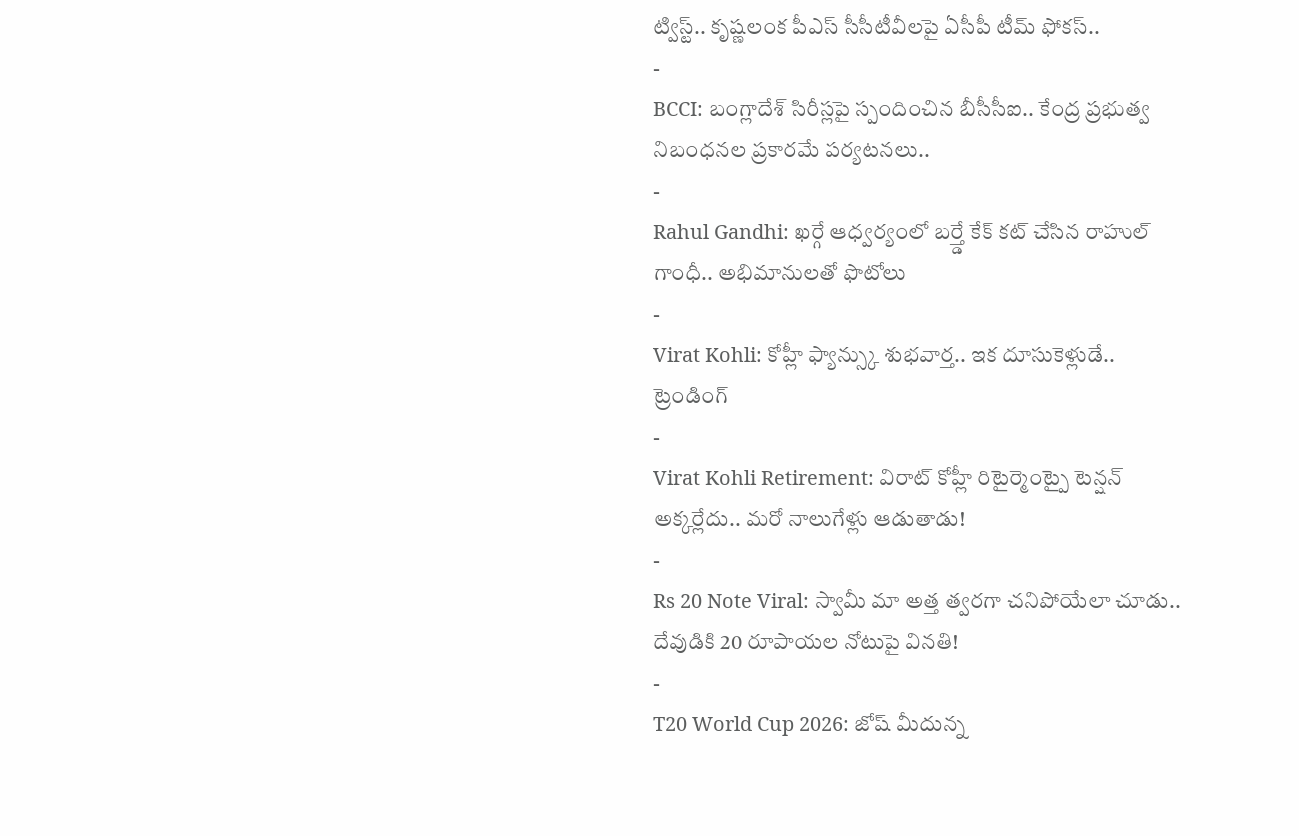ట్విస్ట్.. కృష్ణలంక పీఎస్ సీసీటీవీలపై ఏసీపీ టీమ్ ఫోకస్..
-
BCCI: బంగ్లాదేశ్ సిరీస్లపై స్పందించిన బీసీసీఐ.. కేంద్ర ప్రభుత్వ నిబంధనల ప్రకారమే పర్యటనలు..
-
Rahul Gandhi: ఖర్గే ఆధ్వర్యంలో బర్త్డే కేక్ కట్ చేసిన రాహుల్ గాంధీ.. అభిమానులతో ఫొటోలు
-
Virat Kohli: కోహ్లీ ఫ్యాన్స్కు శుభవార్త.. ఇక దూసుకెళ్లుడే..
ట్రెండింగ్
-
Virat Kohli Retirement: విరాట్ కోహ్లీ రిటైర్మెంట్పై టెన్షన్ అక్కర్లేదు.. మరో నాలుగేళ్లు ఆడుతాడు!
-
Rs 20 Note Viral: స్వామీ మా అత్త త్వరగా చనిపోయేలా చూడు.. దేవుడికి 20 రూపాయల నోటుపై వినతి!
-
T20 World Cup 2026: జోష్ మీదున్న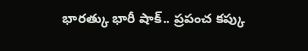భారత్కు భారీ షాక్.. ప్రపంచ కప్కు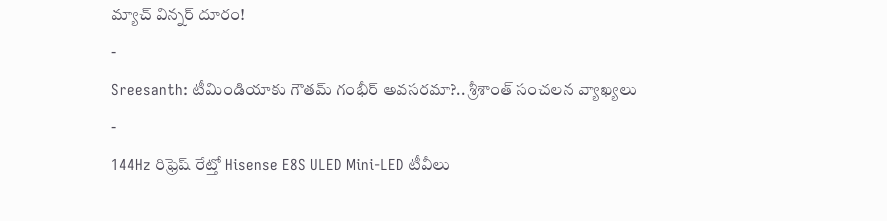మ్యాచ్ విన్నర్ దూరం!
-
Sreesanth: టీమిండియాకు గౌతమ్ గంభీర్ అవసరమా?.. శ్రీశాంత్ సంచలన వ్యాఖ్యలు
-
144Hz రిఫ్రెష్ రేట్తో Hisense E8S ULED Mini-LED టీవీలు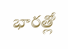భారత్లో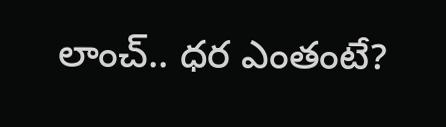లాంచ్.. ధర ఎంతంటే?